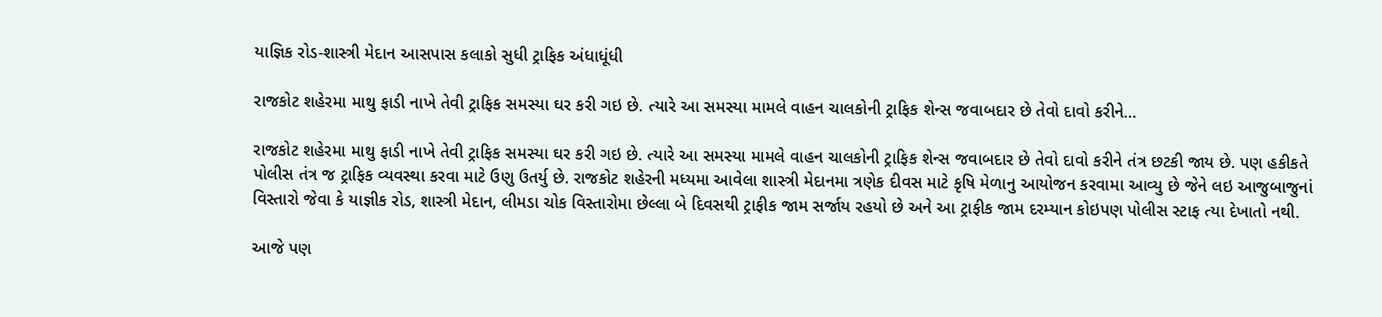યાજ્ઞિક રોડ-શાસ્ત્રી મેદાન આસપાસ કલાકો સુધી ટ્રાફિક અંધાધૂંધી

રાજકોટ શહેરમા માથુ ફાડી નાખે તેવી ટ્રાફિક સમસ્યા ઘર કરી ગઇ છે. ત્યારે આ સમસ્યા મામલે વાહન ચાલકોની ટ્રાફિક શેન્સ જવાબદાર છે તેવો દાવો કરીને…

રાજકોટ શહેરમા માથુ ફાડી નાખે તેવી ટ્રાફિક સમસ્યા ઘર કરી ગઇ છે. ત્યારે આ સમસ્યા મામલે વાહન ચાલકોની ટ્રાફિક શેન્સ જવાબદાર છે તેવો દાવો કરીને તંત્ર છટકી જાય છે. પણ હકીકતે પોલીસ તંત્ર જ ટ્રાફિક વ્યવસ્થા કરવા માટે ઉણુ ઉતર્યુ છે. રાજકોટ શહેરની મધ્યમા આવેલા શાસ્ત્રી મેદાનમા ત્રણેક દીવસ માટે કૃષિ મેળાનુ આયોજન કરવામા આવ્યુ છે જેને લઇ આજુબાજુનાં વિસ્તારો જેવા કે યાજ્ઞીક રોડ, શાસ્ત્રી મેદાન, લીમડા ચોક વિસ્તારોમા છેલ્લા બે દિવસથી ટ્રાફીક જામ સર્જાય રહયો છે અને આ ટ્રાફીક જામ દરમ્યાન કોઇપણ પોલીસ સ્ટાફ ત્યા દેખાતો નથી.

આજે પણ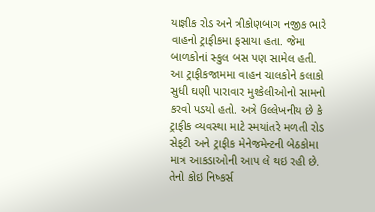યાજ્ઞીક રોડ અને ત્રીકોણબાગ નજીક ભારે વાહનો ટ્રાફીકમા ફસાયા હતા. જેમા બાળકોનાં સ્કુલ બસ પણ સામેલ હતી. આ ટ્રાફીકજામમા વાહન ચાલકોને કલાકો સુધી ઘણી પારાવાર મુશ્કેલીઓનો સામનો કરવો પડયો હતો. અત્રે ઉલ્લેખનીય છે કે ટ્રાફીક વ્યવસ્થા માટે સ્મયાંતરે મળતી રોડ સેફટી અને ટ્રાફીક મેનેજમેન્ટની બેઠકોમા માત્ર આકડાઓની આપ લે થઇ રહી છે. તેનો કોઇ નિષ્કર્સ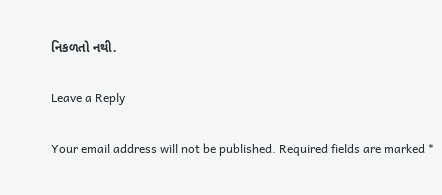નિકળતો નથી.

Leave a Reply

Your email address will not be published. Required fields are marked *